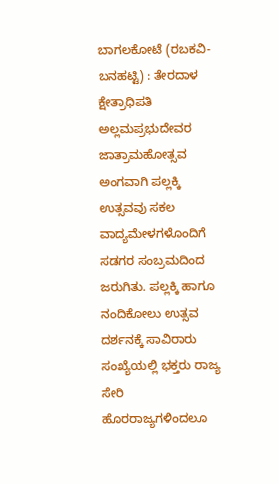ಬಾಗಲಕೋಟೆ (ರಬಕವಿ-ಬನಹಟ್ಟಿ) : ತೇರದಾಳ ಕ್ಷೇತ್ರಾಧಿಪತಿ ಅಲ್ಲಮಪ್ರಭುದೇವರ ಜಾತ್ರಾಮಹೋತ್ಸವ ಅಂಗವಾಗಿ ಪಲ್ಲಕ್ಕಿ ಉತ್ಸವವು ಸಕಲ ವಾದ್ಯಮೇಳಗಳೊಂದಿಗೆ ಸಡಗರ ಸಂಬ್ರಮದಿಂದ ಜರುಗಿತು. ಪಲ್ಲಕ್ಕಿ ಹಾಗೂ ನಂದಿಕೋಲು ಉತ್ಸವ ದರ್ಶನಕ್ಕೆ ಸಾವಿರಾರು ಸಂಖ್ಯೆಯಲ್ಲಿ ಭಕ್ತರು ರಾಜ್ಯ ಸೇರಿ ಹೊರರಾಜ್ಯಗಳಿಂದಲೂ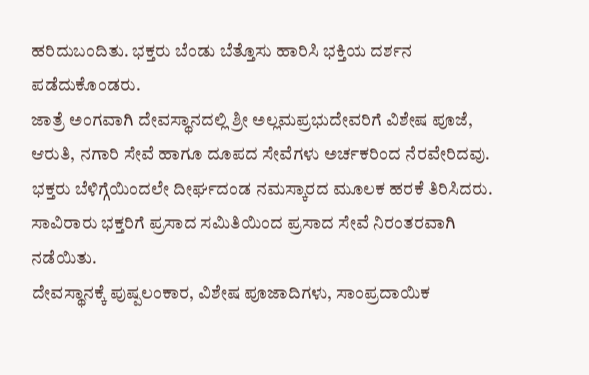ಹರಿದುಬಂದಿತು. ಭಕ್ತರು ಬೆಂಡು ಬೆತ್ತೊಸು ಹಾರಿಸಿ ಭಕ್ತಿಯ ದರ್ಶನ ಪಡೆದುಕೊಂಡರು.
ಜಾತ್ರೆ ಅಂಗವಾಗಿ ದೇವಸ್ಥಾನದಲ್ಲಿ ಶ್ರೀ ಅಲ್ಲಮಪ್ರಭುದೇವರಿಗೆ ವಿಶೇಷ ಪೂಜೆ, ಆರುತಿ, ನಗಾರಿ ಸೇವೆ ಹಾಗೂ ದೂಪದ ಸೇವೆಗಳು ಅರ್ಚಕರಿಂದ ನೆರವೇರಿದವು. ಭಕ್ತರು ಬೆಳಿಗ್ಗೆಯಿಂದಲೇ ದೀರ್ಘದಂಡ ನಮಸ್ಕಾರದ ಮೂಲಕ ಹರಕೆ ತಿರಿಸಿದರು. ಸಾವಿರಾರು ಭಕ್ತರಿಗೆ ಪ್ರಸಾದ ಸಮಿತಿಯಿಂದ ಪ್ರಸಾದ ಸೇವೆ ನಿರಂತರವಾಗಿ ನಡೆಯಿತು.
ದೇವಸ್ಥಾನಕ್ಕೆ ಪುಷ್ಪಲಂಕಾರ, ವಿಶೇಷ ಪೂಜಾದಿಗಳು, ಸಾಂಪ್ರದಾಯಿಕ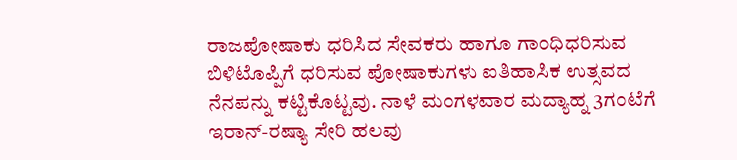ರಾಜಪೋಷಾಕು ಧರಿಸಿದ ಸೇವಕರು ಹಾಗೂ ಗಾಂಧಿಧರಿಸುವ ಬಿಳಿಟೊಪ್ಪಿಗೆ ಧರಿಸುವ ಪೋಷಾಕುಗಳು ಐತಿಹಾಸಿಕ ಉತ್ಸವದ ನೆನಪನ್ನು ಕಟ್ಟಿಕೊಟ್ಟವು. ನಾಳೆ ಮಂಗಳವಾರ ಮದ್ಯಾಹ್ನ 3ಗಂಟೆಗೆ ಇರಾನ್-ರಷ್ಯಾ ಸೇರಿ ಹಲವು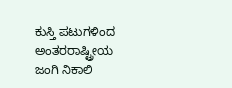ಕುಸ್ತಿ ಪಟುಗಳಿಂದ ಅಂತರರಾಷ್ಟ್ರೀಯ ಜಂಗಿ ನಿಕಾಲಿ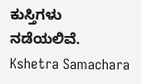ಕುಸ್ತಿಗಳು ನಡೆಯಲಿವೆ.
Kshetra Samachara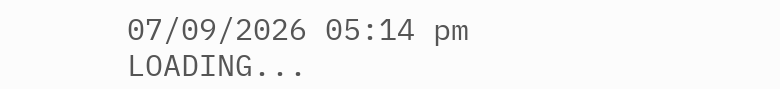07/09/2026 05:14 pm
LOADING...